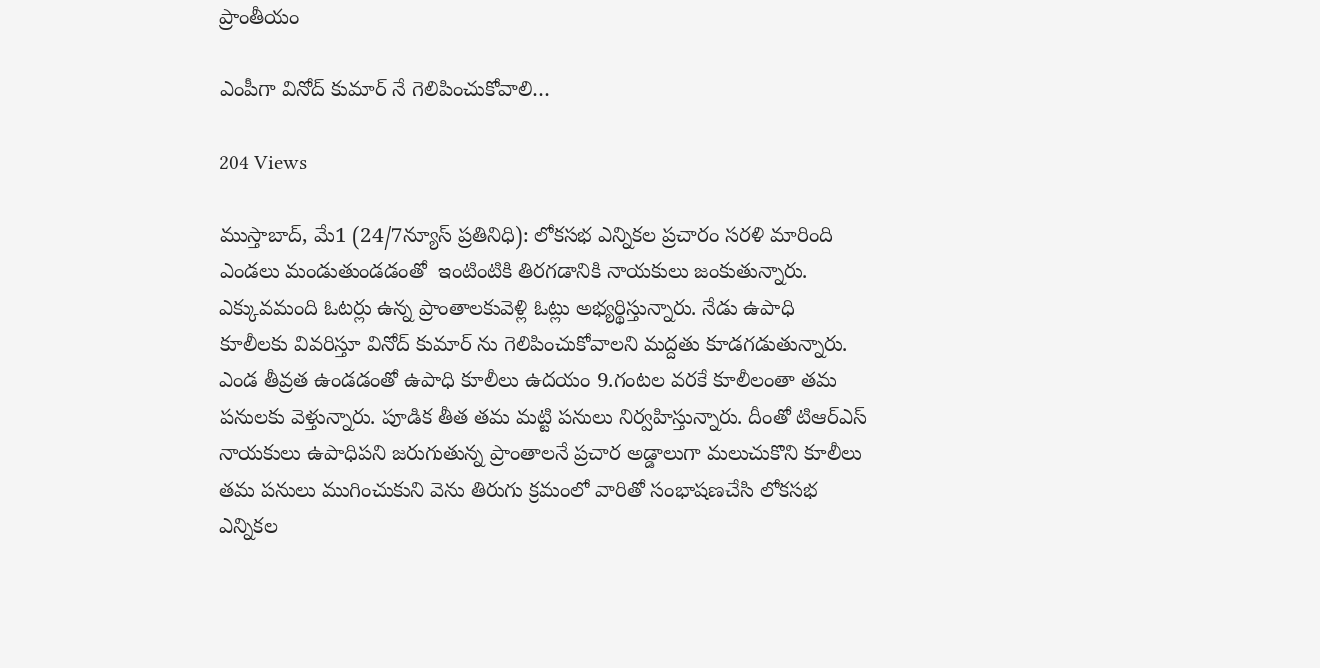ప్రాంతీయం

ఎంపీగా వినోద్ కుమార్ నే గెలిపించుకోవాలి…

204 Views

ముస్తాబాద్, మే1 (24/7న్యూస్ ప్రతినిధి): లోకసభ ఎన్నికల ప్రచారం సరళి మారింది ఎండలు మండుతుండడంతో  ఇంటింటికి తిరగడానికి నాయకులు జంకుతున్నారు. ఎక్కువమంది ఓటర్లు ఉన్న ప్రాంతాలకువెళ్లి ఓట్లు అభ్యర్థిస్తున్నారు. నేడు ఉపాధి కూలీలకు వివరిస్తూ వినోద్ కుమార్ ను గెలిపించుకోవాలని మద్దతు కూడగడుతున్నారు. ఎండ తీవ్రత ఉండడంతో ఉపాధి కూలీలు ఉదయం 9.గంటల వరకే కూలీలంతా తమ పనులకు వెళ్తున్నారు. పూడిక తీత తమ మట్టి పనులు నిర్వహిస్తున్నారు. దీంతో టిఆర్ఎస్ నాయకులు ఉపాధిపని జరుగుతున్న ప్రాంతాలనే ప్రచార అడ్డాలుగా మలుచుకొని కూలీలు తమ పనులు ముగించుకుని వెను తిరుగు క్రమంలో వారితో సంభాషణచేసి లోకసభ ఎన్నికల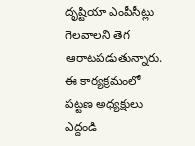దృష్టియా ఎంపీసీట్లు గెలవాలని తెగ ఆరాటపడుతున్నారు. ఈ కార్యక్రమంలో పట్టణ అధ్యక్షులు ఎద్దండి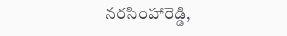నరసింహారెడ్డి,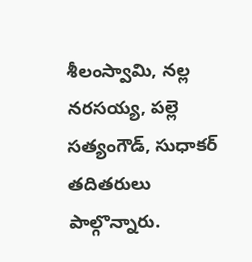శీలంస్వామి, నల్ల నరసయ్య, పల్లె సత్యంగౌడ్, సుధాకర్ తదితరులు పాల్గొన్నారు.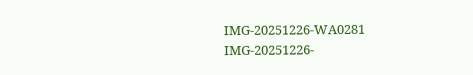IMG-20251226-WA0281
IMG-20251226-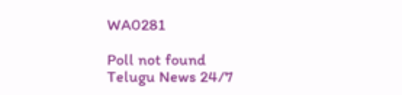WA0281

Poll not found
Telugu News 24/7